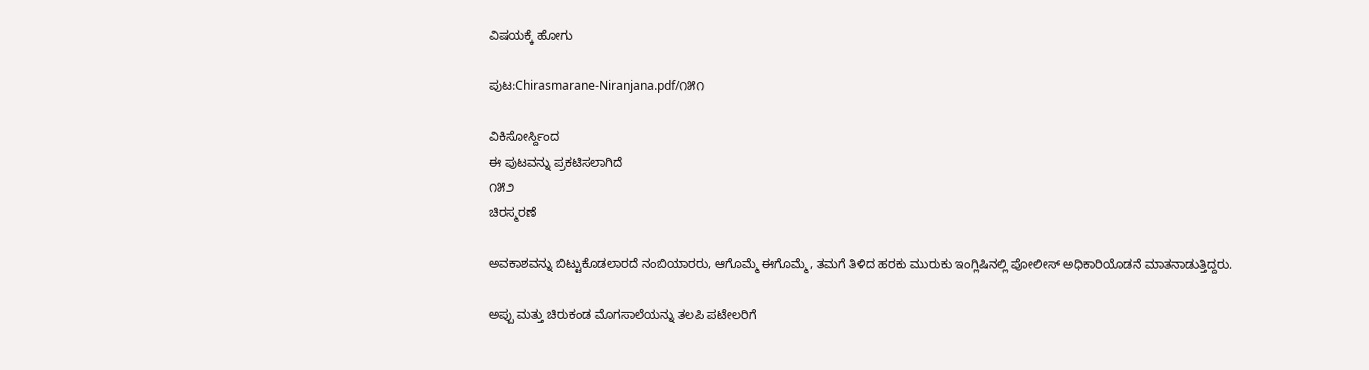ವಿಷಯಕ್ಕೆ ಹೋಗು

ಪುಟ:Chirasmarane-Niranjana.pdf/೧೫೧

ವಿಕಿಸೋರ್ಸ್ದಿಂದ
ಈ ಪುಟವನ್ನು ಪ್ರಕಟಿಸಲಾಗಿದೆ
೧೫೨
ಚಿರಸ್ಮರಣೆ

ಅವಕಾಶವನ್ನು ಬಿಟ್ಟುಕೊಡಲಾರದೆ ನಂಬಿಯಾರರು, ಆಗೊಮ್ಮೆ ಈಗೊಮ್ಮೆ, ತಮಗೆ ತಿಳಿದ ಹರಕು ಮುರುಕು ಇಂಗ್ಲಿಷಿನಲ್ಲಿ ಪೋಲೀಸ್ ಅಧಿಕಾರಿಯೊಡನೆ ಮಾತನಾಡುತ್ತಿದ್ದರು.

ಅಪ್ಪು ಮತ್ತು ಚಿರುಕಂಡ ಮೊಗಸಾಲೆಯನ್ನು ತಲಪಿ ಪಟೇಲರಿಗೆ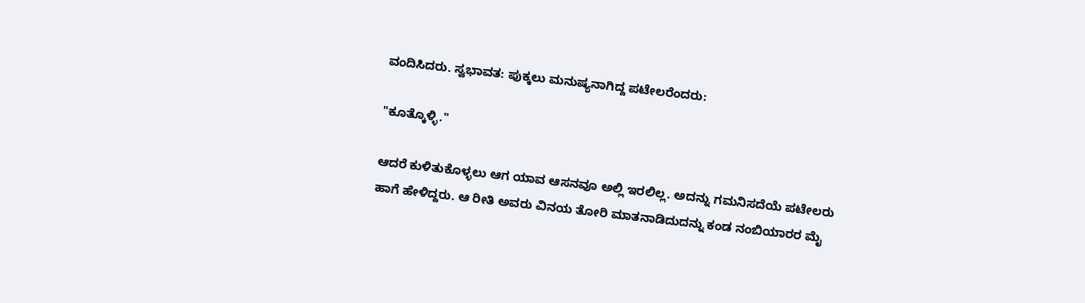ವಂದಿಸಿದರು. ಸ್ವಭಾವತ: ಪುಕ್ಕಲು ಮನುಷ್ಯನಾಗಿದ್ದ ಪಟೇಲರೆಂದರು:

"ಕೂತ್ಕೊಳ್ಳಿ."

ಆದರೆ ಕುಳಿತುಕೊಳ್ಳಲು ಆಗ ಯಾವ ಆಸನವೂ ಅಲ್ಲಿ ಇರಲಿಲ್ಲ. ಅದನ್ನು ಗಮನಿಸದೆಯೆ ಪಟೇಲರು ಹಾಗೆ ಹೇಳಿದ್ದರು. ಆ ರೀತಿ ಅವರು ವಿನಯ ತೋರಿ ಮಾತನಾಡಿದುದನ್ನು ಕಂಡ ನಂಬಿಯಾರರ ಮೈ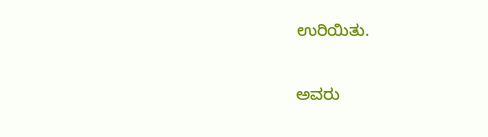ಉರಿಯಿತು.

ಅವರು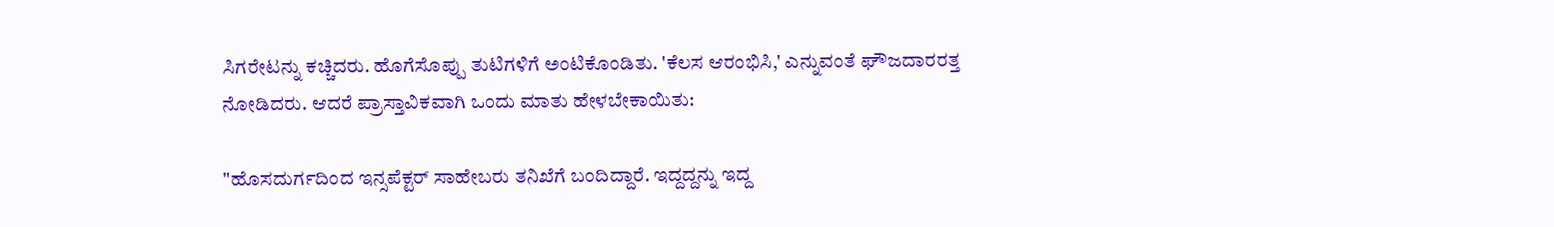ಸಿಗರೇಟನ್ನು ಕಚ್ಚಿದರು. ಹೊಗೆಸೊಪ್ಪು ತುಟಿಗಳಿಗೆ ಅಂಟಿಕೊಂಡಿತು. 'ಕೆಲಸ ಆರಂಭಿಸಿ,' ಎನ್ನುವಂತೆ ಘೌಜದಾರರತ್ತ ನೋಡಿದರು. ಆದರೆ ಪ್ರಾಸ್ತಾವಿಕವಾಗಿ ಒಂದು ಮಾತು ಹೇಳಬೇಕಾಯಿತು:

"ಹೊಸದುರ್ಗದಿಂದ ಇನ್ಸಪೆಕ್ಟರ್ ಸಾಹೇಬರು ತನಿಖೆಗೆ ಬಂದಿದ್ದಾರೆ. ಇದ್ದದ್ದನ್ನು ಇದ್ದ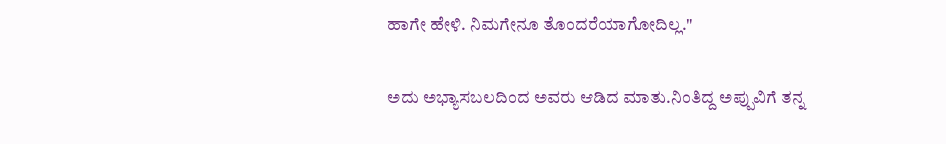ಹಾಗೇ ಹೇಳಿ. ನಿಮಗೇನೂ ತೊಂದರೆಯಾಗೋದಿಲ್ಲ."

ಅದು ಅಭ್ಯಾಸಬಲದಿಂದ ಅವರು ಆಡಿದ ಮಾತು.ನಿಂತಿದ್ದ ಅಪ್ಪುವಿಗೆ ತನ್ನ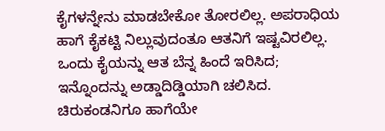ಕೈಗಳನ್ನೇನು ಮಾಡಬೇಕೋ ತೋರಲಿಲ್ಲ. ಅಪರಾಧಿಯ ಹಾಗೆ ಕೈಕಟ್ಟಿ ನಿಲ್ಲುವುದಂತೂ ಆತನಿಗೆ ಇಷ್ಟವಿರಲಿಲ್ಲ. ಒಂದು ಕೈಯನ್ನು ಆತ ಬೆನ್ನ ಹಿಂದೆ ಇರಿಸಿದ; ಇನ್ನೊಂದನ್ನು ಅಡ್ಡಾದಿಡ್ಡಿಯಾಗಿ ಚಲಿಸಿದ. ಚಿರುಕಂಡನಿಗೂ ಹಾಗೆಯೇ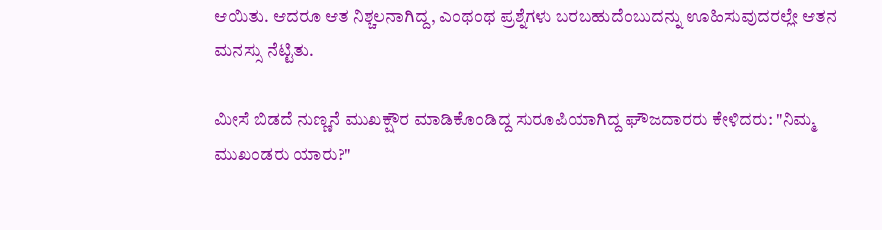ಆಯಿತು. ಆದರೂ ಆತ ನಿಶ್ಚಲನಾಗಿದ್ದ, ಎಂಥಂಥ ಪ್ರಶ್ನೆಗಳು ಬರಬಹುದೆಂಬುದನ್ನು ಊಹಿಸುವುದರಲ್ಲೇ ಆತನ ಮನಸ್ಸು ನೆಟ್ಟಿತು.

ಮೀಸೆ ಬಿಡದೆ ನುಣ್ಣನೆ ಮುಖಕ್ಷೌರ ಮಾಡಿಕೊಂಡಿದ್ದ ಸುರೂಪಿಯಾಗಿದ್ದ ಘೌಜದಾರರು ಕೇಳಿದರು: "ನಿಮ್ಮ ಮುಖಂಡರು ಯಾರು?"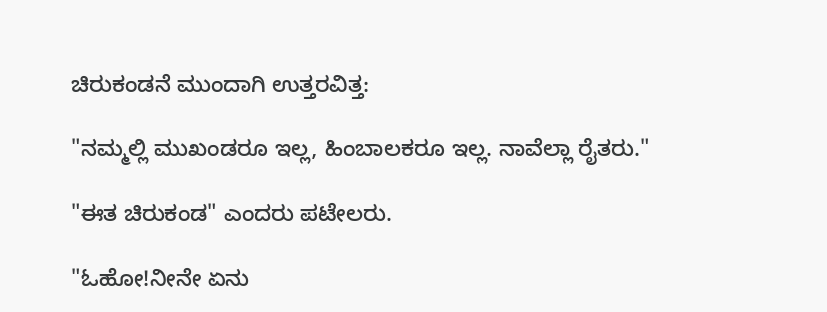ಚಿರುಕಂಡನೆ ಮುಂದಾಗಿ ಉತ್ತರವಿತ್ತ:

"ನಮ್ಮಲ್ಲಿ ಮುಖಂಡರೂ ಇಲ್ಲ, ಹಿಂಬಾಲಕರೂ ಇಲ್ಲ. ನಾವೆಲ್ಲಾ ರೈತರು."

"ಈತ ಚಿರುಕಂಡ" ಎಂದರು ಪಟೇಲರು.

"ಓಹೋ!ನೀನೇ ಏನು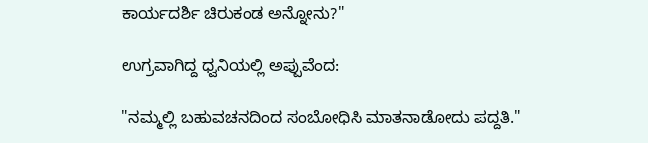ಕಾರ್ಯದರ್ಶಿ ಚಿರುಕಂಡ ಅನ್ನೋನು?"

ಉಗ್ರವಾಗಿದ್ದ ಧ್ವನಿಯಲ್ಲಿ ಅಪ್ಪುವೆಂದ:

"ನಮ್ಮಲ್ಲಿ ಬಹುವಚನದಿಂದ ಸಂಬೋಧಿಸಿ ಮಾತನಾಡೋದು ಪದ್ದತಿ."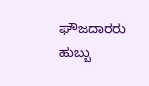ಘೌಜದಾರರು ಹುಬ್ಬು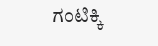ಗಂಟಿಕ್ಕಿ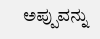ಅಪ್ಪುವನ್ನು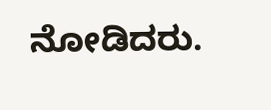ನೋಡಿದರು.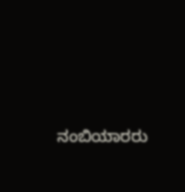ನಂಬಿಯಾರರು